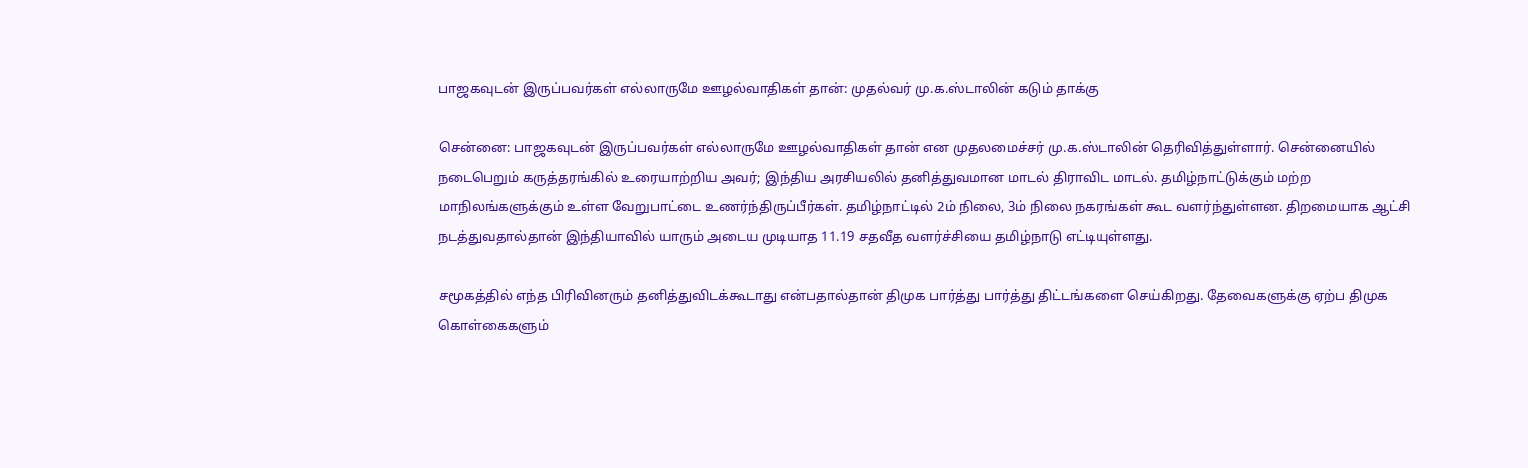பாஜகவுடன் இருப்பவர்கள் எல்லாருமே ஊழல்வாதிகள் தான்: முதல்வர் மு.க.ஸ்டாலின் கடும் தாக்கு

சென்னை: பாஜகவுடன் இருப்பவர்கள் எல்லாருமே ஊழல்வாதிகள் தான் என முதலமைச்சர் மு.க.ஸ்டாலின் தெரிவித்துள்ளார். சென்னையில் நடைபெறும் கருத்தரங்கில் உரையாற்றிய அவர்; இந்திய அரசியலில் தனித்துவமான மாடல் திராவிட மாடல். தமிழ்நாட்டுக்கும் மற்ற மாநிலங்களுக்கும் உள்ள வேறுபாட்டை உணர்ந்திருப்பீர்கள். தமிழ்நாட்டில் 2ம் நிலை, 3ம் நிலை நகரங்கள் கூட வளர்ந்துள்ளன. திறமையாக ஆட்சி நடத்துவதால்தான் இந்தியாவில் யாரும் அடைய முடியாத 11.19 சதவீத வளர்ச்சியை தமிழ்நாடு எட்டியுள்ளது.

சமூகத்தில் எந்த பிரிவினரும் தனித்துவிடக்கூடாது என்பதால்தான் திமுக பார்த்து பார்த்து திட்டங்களை செய்கிறது. தேவைகளுக்கு ஏற்ப திமுக கொள்கைகளும்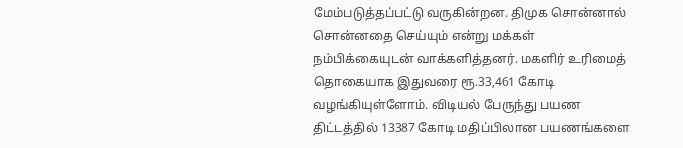மேம்படுத்தப்பட்டு வருகின்றன. திமுக சொன்னால் சொன்னதை செய்யும் என்று மக்கள் நம்பிக்கையுடன் வாக்களித்தனர். மகளிர் உரிமைத் தொகையாக இதுவரை ரூ.33,461 கோடி வழங்கியுள்ளோம். விடியல் பேருந்து பயண திட்டத்தில் 13387 கோடி மதிப்பிலான பயணங்களை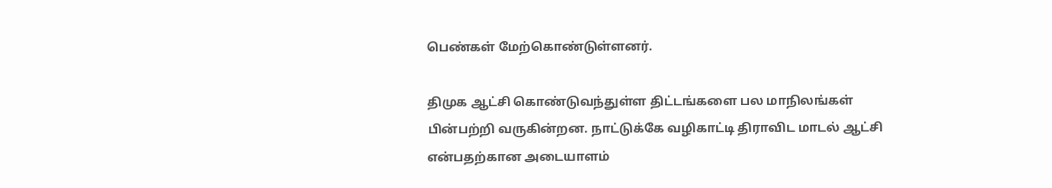பெண்கள் மேற்கொண்டுள்ளனர்.

திமுக ஆட்சி கொண்டுவந்துள்ள திட்டங்களை பல மாநிலங்கள் பின்பற்றி வருகின்றன. நாட்டுக்கே வழிகாட்டி திராவிட மாடல் ஆட்சி என்பதற்கான அடையாளம்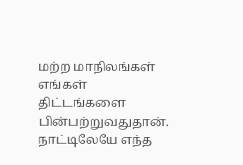மற்ற மாநிலங்கள் எங்கள் திட்டங்களை பின்பற்றுவதுதான். நாட்டிலேயே எந்த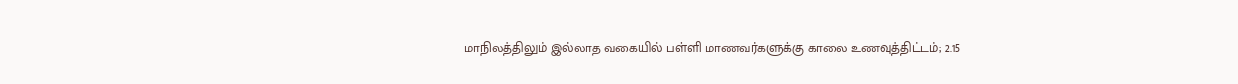மாநிலத்திலும் இல்லாத வகையில் பள்ளி மாணவர்களுக்கு காலை உணவுத்திட்டம்; 2.15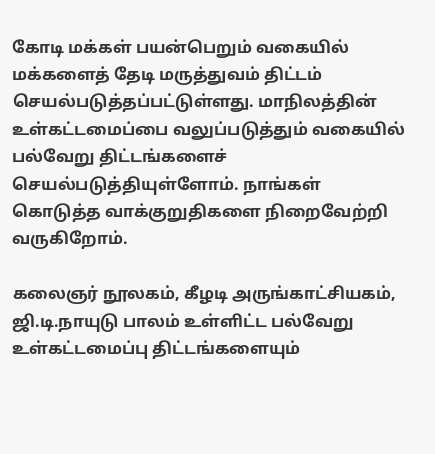கோடி மக்கள் பயன்பெறும் வகையில் மக்களைத் தேடி மருத்துவம் திட்டம் செயல்படுத்தப்பட்டுள்ளது. மாநிலத்தின் உள்கட்டமைப்பை வலுப்படுத்தும் வகையில் பல்வேறு திட்டங்களைச் செயல்படுத்தியுள்ளோம். நாங்கள் கொடுத்த வாக்குறுதிகளை நிறைவேற்றி வருகிறோம்.

கலைஞர் நூலகம், கீழடி அருங்காட்சியகம், ஜி.டி.நாயுடு பாலம் உள்ளிட்ட பல்வேறு உள்கட்டமைப்பு திட்டங்களையும்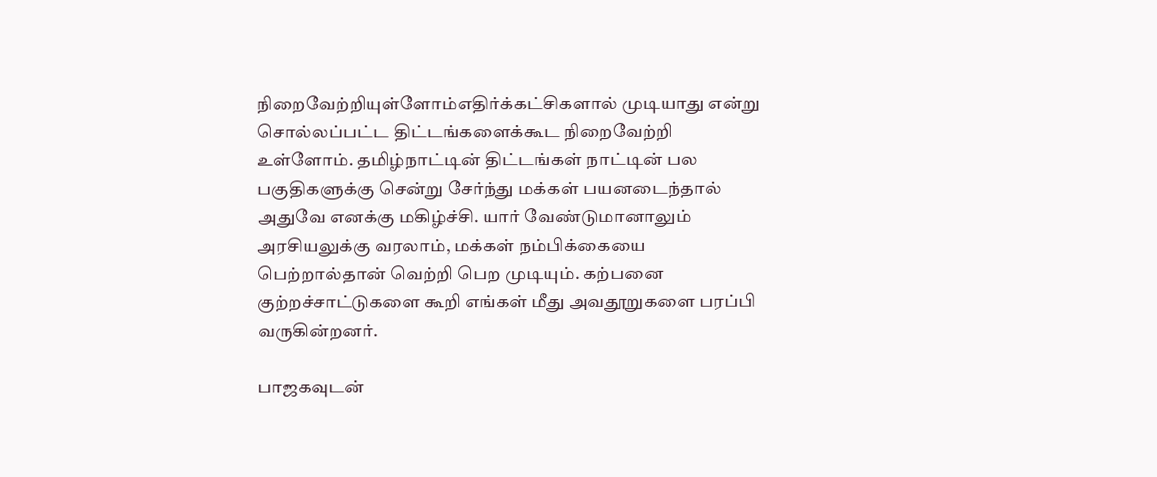நிறைவேற்றியுள்ளோம்எதிர்க்கட்சிகளால் முடியாது என்று சொல்லப்பட்ட திட்டங்களைக்கூட நிறைவேற்றி உள்ளோம். தமிழ்நாட்டின் திட்டங்கள் நாட்டின் பல பகுதிகளுக்கு சென்று சேர்ந்து மக்கள் பயனடைந்தால் அதுவே எனக்கு மகிழ்ச்சி. யார் வேண்டுமானாலும் அரசியலுக்கு வரலாம், மக்கள் நம்பிக்கையை பெற்றால்தான் வெற்றி பெற முடியும். கற்பனை குற்றச்சாட்டுகளை கூறி எங்கள் மீது அவதூறுகளை பரப்பி வருகின்றனர்.

பாஜகவுடன்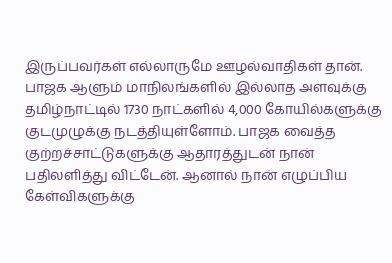இருப்பவர்கள் எல்லாருமே ஊழல்வாதிகள் தான். பாஜக ஆளும் மாநிலங்களில் இல்லாத அளவுக்கு தமிழ்நாட்டில் 1730 நாட்களில் 4,000 கோயில்களுக்கு குடமுழுக்கு நடத்தியுள்ளோம். பாஜக வைத்த குற்றச்சாட்டுகளுக்கு ஆதாரத்துடன் நான் பதிலளித்து விட்டேன். ஆனால் நான் எழுப்பிய கேள்விகளுக்கு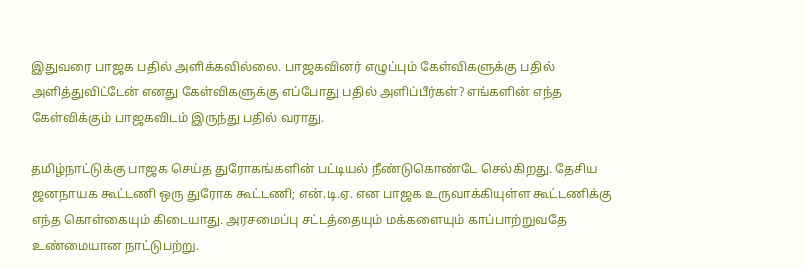இதுவரை பாஜக பதில் அளிக்கவில்லை. பாஜகவினர் எழுப்பும் கேள்விகளுக்கு பதில் அளித்துவிட்டேன் எனது கேள்விகளுக்கு எப்போது பதில் அளிப்பீர்கள்? எங்களின் எந்த கேள்விக்கும் பாஜகவிடம் இருந்து பதில் வராது.

தமிழ்நாட்டுக்கு பாஜக செய்த துரோகங்களின் பட்டியல் நீண்டுகொண்டே செல்கிறது. தேசிய ஜனநாயக கூட்டணி ஒரு துரோக கூட்டணி; என்.டி.ஏ. என பாஜக உருவாக்கியுள்ள கூட்டணிக்கு எந்த கொள்கையும் கிடையாது. அரசமைப்பு சட்டத்தையும் மக்களையும் காப்பாற்றுவதே உண்மையான நாட்டுபற்று.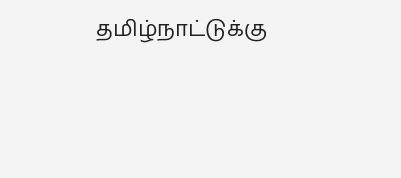தமிழ்நாட்டுக்கு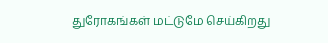துரோகங்கள் மட்டுமே செய்கிறது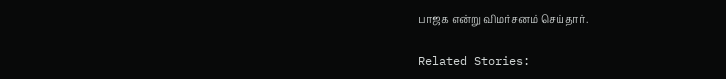பாஜக என்று விமர்சனம் செய்தார்.

Related Stories: